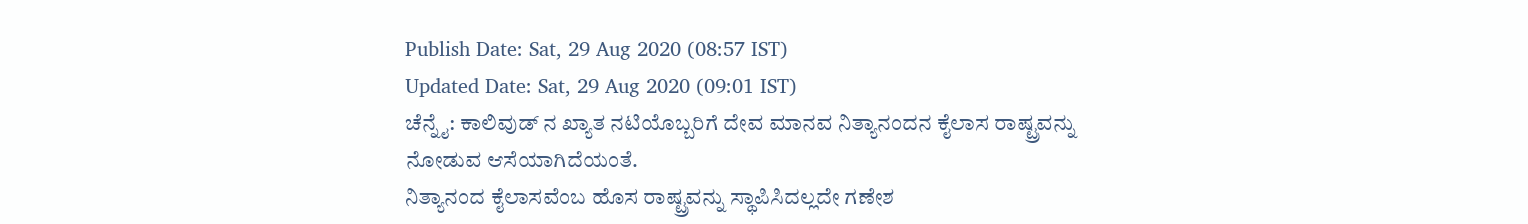Publish Date: Sat, 29 Aug 2020 (08:57 IST)
Updated Date: Sat, 29 Aug 2020 (09:01 IST)
ಚೆನ್ನೈ: ಕಾಲಿವುಡ್ ನ ಖ್ಯಾತ ನಟಿಯೊಬ್ಬರಿಗೆ ದೇವ ಮಾನವ ನಿತ್ಯಾನಂದನ ಕೈಲಾಸ ರಾಷ್ಟ್ರವನ್ನು ನೋಡುವ ಆಸೆಯಾಗಿದೆಯಂತೆ.
ನಿತ್ಯಾನಂದ ಕೈಲಾಸವೆಂಬ ಹೊಸ ರಾಷ್ಟ್ರವನ್ನು ಸ್ಥಾಪಿಸಿದಲ್ಲದೇ ಗಣೇಶ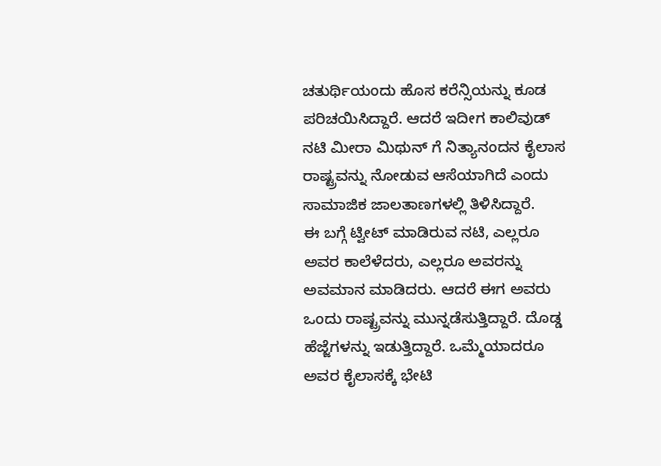ಚತುರ್ಥಿಯಂದು ಹೊಸ ಕರೆನ್ಸಿಯನ್ನು ಕೂಡ ಪರಿಚಯಿಸಿದ್ದಾರೆ. ಆದರೆ ಇದೀಗ ಕಾಲಿವುಡ್ ನಟಿ ಮೀರಾ ಮಿಥುನ್ ಗೆ ನಿತ್ಯಾನಂದನ ಕೈಲಾಸ ರಾಷ್ಟ್ರವನ್ನು ನೋಡುವ ಆಸೆಯಾಗಿದೆ ಎಂದು ಸಾಮಾಜಿಕ ಜಾಲತಾಣಗಳಲ್ಲಿ ತಿಳಿಸಿದ್ದಾರೆ.
ಈ ಬಗ್ಗೆ ಟ್ವೀಟ್ ಮಾಡಿರುವ ನಟಿ, ಎಲ್ಲರೂ ಅವರ ಕಾಲೆಳೆದರು, ಎಲ್ಲರೂ ಅವರನ್ನು ಅವಮಾನ ಮಾಡಿದರು. ಆದರೆ ಈಗ ಅವರು ಒಂದು ರಾಷ್ಟ್ರವನ್ನು ಮುನ್ನಡೆಸುತ್ತಿದ್ದಾರೆ. ದೊಡ್ಡ ಹೆಜ್ಜೆಗಳನ್ನು ಇಡುತ್ತಿದ್ದಾರೆ. ಒಮ್ಮೆಯಾದರೂ ಅವರ ಕೈಲಾಸಕ್ಕೆ ಭೇಟಿ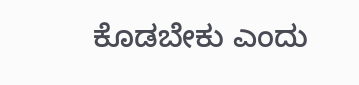ಕೊಡಬೇಕು ಎಂದು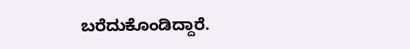ಬರೆದುಕೊಂಡಿದ್ದಾರೆ.